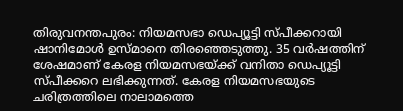തിരുവനന്തപുരം: നിയമസഭാ ഡെപ്യൂട്ടി സ്പീക്കറായി ഷാനിമോൾ ഉസ്മാനെ തിരഞ്ഞെടുത്തു. 35 വർഷത്തിന് ശേഷമാണ് കേരള നിയമസഭയ്ക്ക് വനിതാ ഡെപ്യൂട്ടി സ്പീക്കറെ ലഭിക്കുന്നത്. കേരള നിയമസഭയുടെ ചരിത്രത്തിലെ നാലാമത്തെ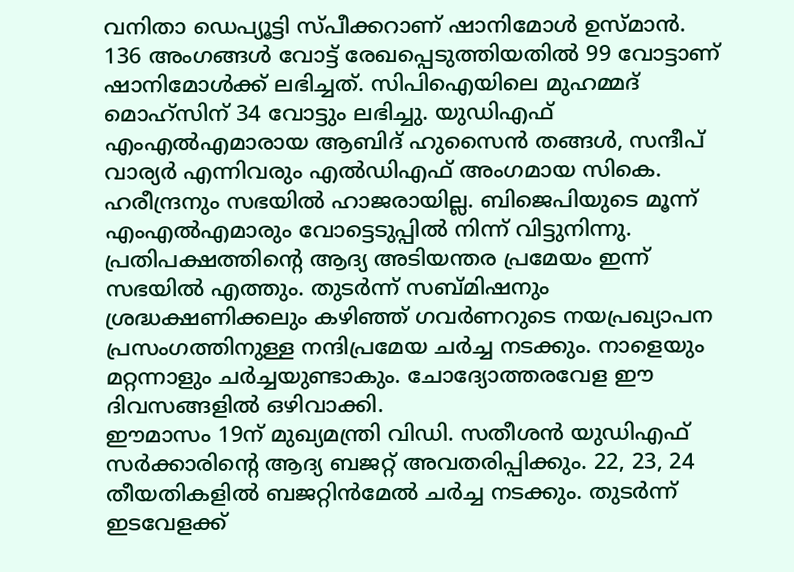വനിതാ ഡെപ്യൂട്ടി സ്പീക്കറാണ് ഷാനിമോൾ ഉസ്മാൻ.
136 അംഗങ്ങൾ വോട്ട് രേഖപ്പെടുത്തിയതിൽ 99 വോട്ടാണ് ഷാനിമോൾക്ക് ലഭിച്ചത്. സിപിഐയിലെ മുഹമ്മദ് മൊഹ്സിന് 34 വോട്ടും ലഭിച്ചു. യുഡിഎഫ് എംഎൽഎമാരായ ആബിദ് ഹുസൈൻ തങ്ങൾ, സന്ദീപ് വാര്യർ എന്നിവരും എൽഡിഎഫ് അംഗമായ സികെ. ഹരീന്ദ്രനും സഭയിൽ ഹാജരായില്ല. ബിജെപിയുടെ മൂന്ന് എംഎൽഎമാരും വോട്ടെടുപ്പിൽ നിന്ന് വിട്ടുനിന്നു.
പ്രതിപക്ഷത്തിന്റെ ആദ്യ അടിയന്തര പ്രമേയം ഇന്ന് സഭയിൽ എത്തും. തുടർന്ന് സബ്മിഷനും ശ്രദ്ധക്ഷണിക്കലും കഴിഞ്ഞ് ഗവർണറുടെ നയപ്രഖ്യാപന പ്രസംഗത്തിനുള്ള നന്ദിപ്രമേയ ചർച്ച നടക്കും. നാളെയും മറ്റന്നാളും ചർച്ചയുണ്ടാകും. ചോദ്യോത്തരവേള ഈ ദിവസങ്ങളിൽ ഒഴിവാക്കി.
ഈമാസം 19ന് മുഖ്യമന്ത്രി വിഡി. സതീശൻ യുഡിഎഫ് സർക്കാരിന്റെ ആദ്യ ബജറ്റ് അവതരിപ്പിക്കും. 22, 23, 24 തീയതികളിൽ ബജറ്റിൻമേൽ ചർച്ച നടക്കും. തുടർന്ന് ഇടവേളക്ക്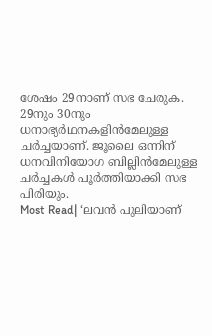ശേഷം 29നാണ് സഭ ചേരുക. 29നും 30നും ധനാഭ്യർഥനകളിൻമേലുള്ള ചർച്ചയാണ്. ജൂലൈ ഒന്നിന് ധനവിനിയോഗ ബില്ലിൻമേലുള്ള ചർച്ചകൾ പൂർത്തിയാക്കി സഭ പിരിയും.
Most Read| ‘ലവൻ പുലിയാണ്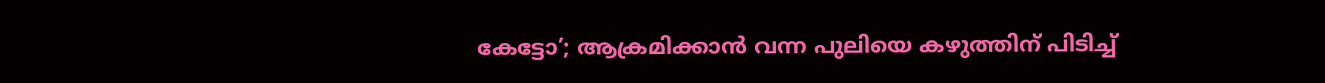കേട്ടോ’; ആക്രമിക്കാൻ വന്ന പുലിയെ കഴുത്തിന് പിടിച്ച്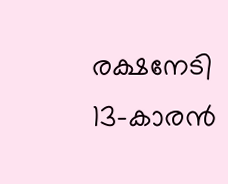രക്ഷനേടി 13-കാരൻ